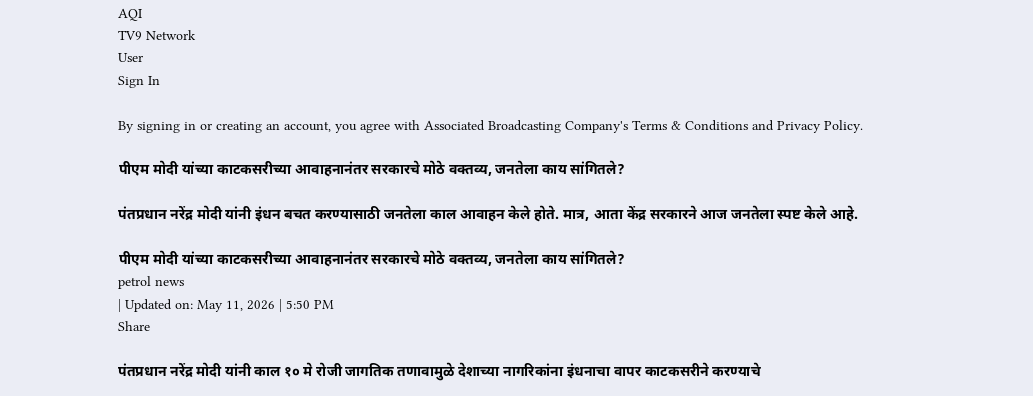AQI
TV9 Network
User
Sign In

By signing in or creating an account, you agree with Associated Broadcasting Company's Terms & Conditions and Privacy Policy.

पीएम मोदी यांच्या काटकसरीच्या आवाहनानंतर सरकारचे मोठे वक्तव्य, जनतेला काय सांगितले?

पंतप्रधान नरेंद्र मोदी यांनी इंधन बचत करण्यासाठी जनतेला काल आवाहन केले होते. मात्र, आता केंद्र सरकारने आज जनतेला स्पष्ट केले आहे.

पीएम मोदी यांच्या काटकसरीच्या आवाहनानंतर सरकारचे मोठे वक्तव्य, जनतेला काय सांगितले?
petrol news
| Updated on: May 11, 2026 | 5:50 PM
Share

पंतप्रधान नरेंद्र मोदी यांनी काल १० मे रोजी जागतिक तणावामुळे देशाच्या नागरिकांना इंधनाचा वापर काटकसरीने करण्याचे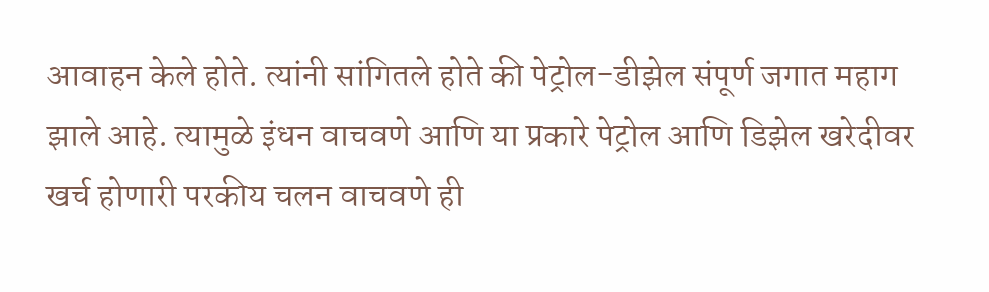आवाहन केले होते. त्यांनी सांगितले होते की पेट्रोल-डीझेल संपूर्ण जगात महाग झाले आहे. त्यामुळे इंधन वाचवणे आणि या प्रकारे पेट्रोल आणि डिझेल खरेदीवर खर्च होणारी परकीय चलन वाचवणे ही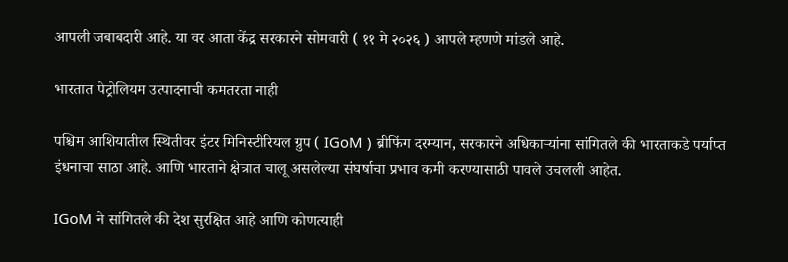आपली जबाबदारी आहे. या वर आता केंद्र सरकारने सोमवारी ( ११ मे २०२६ ) आपले म्हणणे मांडले आहे.

भारतात पेट्रोलियम उत्पादनाची कमतरता नाही

पश्चिम आशियातील स्थितीवर इंटर मिनिस्टीरियल ग्रुप ( IGoM ) ब्रीफिंग दरम्यान, सरकारने अधिकाऱ्यांना सांगितले की भारताकडे पर्याप्त इंधनाचा साठा आहे. आणि भारताने क्षेत्रात चालू असलेल्या संघर्षाचा प्रभाव कमी करण्यासाठी पावले उचलली आहेत.

IGoM ने सांगितले की देश सुरक्षित आहे आणि कोणत्याही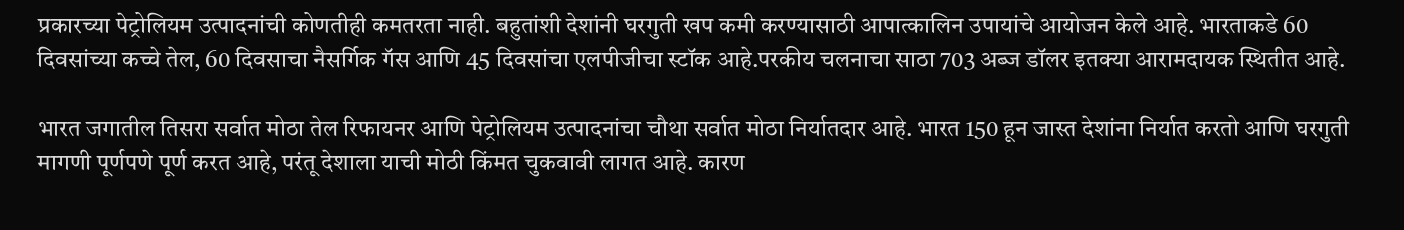प्रकारच्या पेट्रोलियम उत्पादनांची कोणतीही कमतरता नाही. बहुतांशी देशांनी घरगुती खप कमी करण्यासाठी आपात्कालिन उपायांचे आयोजन केले आहे. भारताकडे 60 दिवसांच्या कच्चे तेल, 60 दिवसाचा नैसर्गिक गॅस आणि 45 दिवसांचा एलपीजीचा स्टॉक आहे.परकीय चलनाचा साठा 703 अब्ज डॉलर इतक्या आरामदायक स्थितीत आहे.

भारत जगातील तिसरा सर्वात मोठा तेल रिफायनर आणि पेट्रोलियम उत्पादनांचा चौथा सर्वात मोठा निर्यातदार आहे. भारत 150 हून जास्त देशांना निर्यात करतो आणि घरगुती मागणी पूर्णपणे पूर्ण करत आहे, परंतू देशाला याची मोठी किंमत चुकवावी लागत आहे. कारण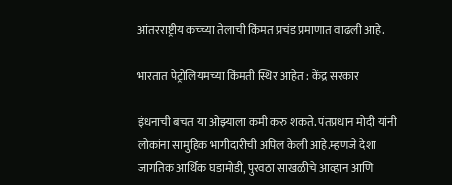आंतरराष्ट्रीय कच्च्या तेलाची किंमत प्रचंड प्रमाणात वाढली आहे.

भारतात पेट्रोलियमच्या किंमती स्थिर आहेत : केंद्र सरकार

इंधनाची बचत या ओझ्याला कमी करु शकते. पंतप्रधान मोदी यांनी लोकांना सामुहिक भागीदारीची अपिल केली आहे.म्हणजे देशा जागतिक आर्थिक घडामोडी, पुरवठा साखळीचे आव्हान आणि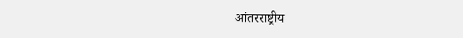आंतरराष्ट्रीय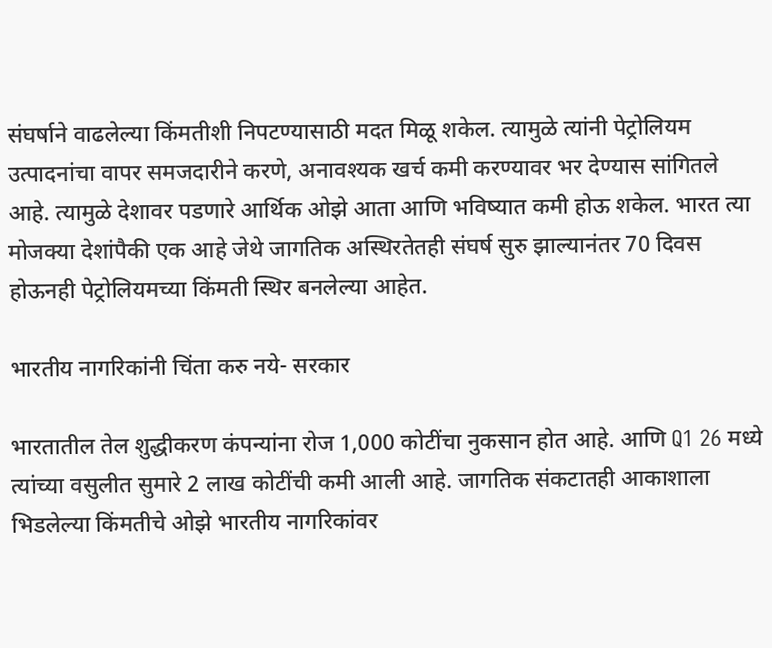संघर्षाने वाढलेल्या किंमतीशी निपटण्यासाठी मदत मिळू शकेल. त्यामुळे त्यांनी पेट्रोलियम उत्पादनांचा वापर समजदारीने करणे, अनावश्यक खर्च कमी करण्यावर भर देण्यास सांगितले आहे. त्यामुळे देशावर पडणारे आर्थिक ओझे आता आणि भविष्यात कमी होऊ शकेल. भारत त्या मोजक्या देशांपैकी एक आहे जेथे जागतिक अस्थिरतेतही संघर्ष सुरु झाल्यानंतर 70 दिवस होऊनही पेट्रोलियमच्या किंमती स्थिर बनलेल्या आहेत.

भारतीय नागरिकांनी चिंता करु नये- सरकार

भारतातील तेल शुद्धीकरण कंपन्यांना रोज 1,000 कोटींचा नुकसान होत आहे. आणि Q1 26 मध्ये त्यांच्या वसुलीत सुमारे 2 लाख कोटींची कमी आली आहे. जागतिक संकटातही आकाशाला भिडलेल्या किंमतीचे ओझे भारतीय नागरिकांवर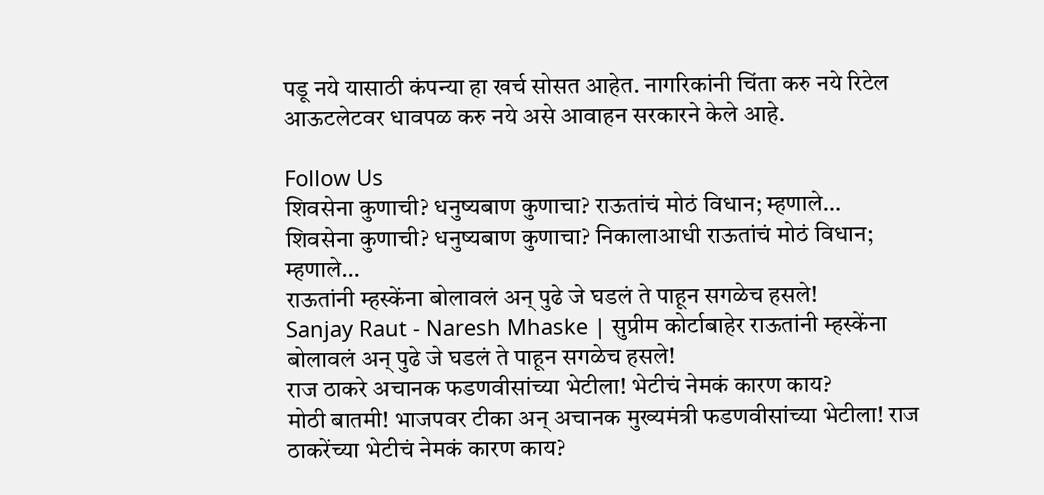पडू नये यासाठी कंपन्या हा खर्च सोसत आहेत. नागरिकांनी चिंता करु नये रिटेल आऊटलेटवर धावपळ करु नये असे आवाहन सरकारने केले आहे.

Follow Us
शिवसेना कुणाची? धनुष्यबाण कुणाचा? राऊतांचं मोठं विधान; म्हणाले…
शिवसेना कुणाची? धनुष्यबाण कुणाचा? निकालाआधी राऊतांचं मोठं विधान; म्हणाले…
राऊतांनी म्हस्केंना बोलावलं अन् पुढे जे घडलं ते पाहून सगळेच हसले!
Sanjay Raut - Naresh Mhaske | सुप्रीम कोर्टाबाहेर राऊतांनी म्हस्केंना बोलावलं अन् पुढे जे घडलं ते पाहून सगळेच हसले!
राज ठाकरे अचानक फडणवीसांच्या भेटीला! भेटीचं नेमकं कारण काय?
मोठी बातमी! भाजपवर टीका अन् अचानक मुख्यमंत्री फडणवीसांच्या भेटीला! राज ठाकरेंच्या भेटीचं नेमकं कारण काय?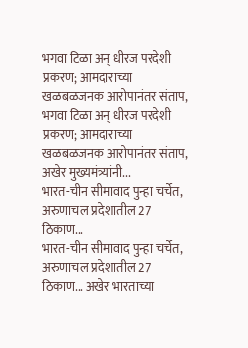भगवा टिळा अन् धीरज परदेशी प्रकरण; आमदाराच्या खळबळजनक आरोपानंतर संताप,
भगवा टिळा अन् धीरज परदेशी प्रकरण; आमदाराच्या खळबळजनक आरोपानंतर संताप, अखेर मुख्यमंत्र्यांनी...
भारत-चीन सीमावाद पुन्हा चर्चेत, अरुणाचल प्रदेशातील 27 ठिकाण...
भारत-चीन सीमावाद पुन्हा चर्चेत, अरुणाचल प्रदेशातील 27 ठिकाण... अखेर भारताच्या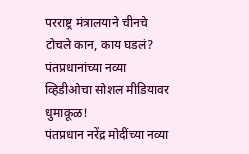परराष्ट्र मंत्रालयाने चीनचे टोचले कान, काय घडलं?
पंतप्रधानांच्या नव्या व्हिडीओचा सोशल मीडियावर धुमाकूळ!
पंतप्रधान नरेंद्र मोदींच्या नव्या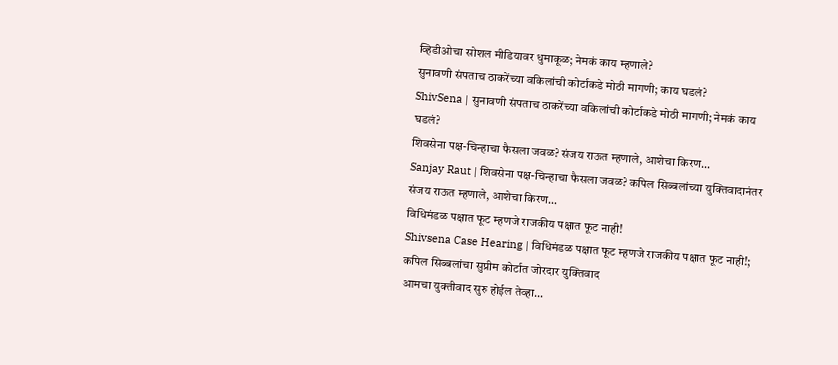व्हिडीओचा सोशल मीडियावर धुमाकूळ; नेमकं काय म्हणाले?
सुनावणी संपताच ठाकरेंच्या वकिलांची कोर्टाकडे मोठी मागणी; काय घडलं?
ShivSena | सुनावणी संपताच ठाकरेंच्या वकिलांची कोर्टाकडे मोठी मागणी; नेमकं काय घडलं?
शिवसेना पक्ष-चिन्हाचा फैसला जवळ? संजय राऊत म्हणाले, आशेचा किरण...
Sanjay Raut | शिवसेना पक्ष-चिन्हाचा फैसला जवळ? कपिल सिब्बलांच्या युक्तिवादानंतर संजय राऊत म्हणाले, आशेचा किरण...
विधिमंडळ पक्षात फूट म्हणजे राजकीय पक्षात फूट नाही!
Shivsena Case Hearing | विधिमंडळ पक्षात फूट म्हणजे राजकीय पक्षात फूट नाही!; कपिल सिब्बलांचा सुप्रीम कोर्टात जोरदार युक्तिवाद
आमचा युक्तीवाद सुरु होईल तेव्हा...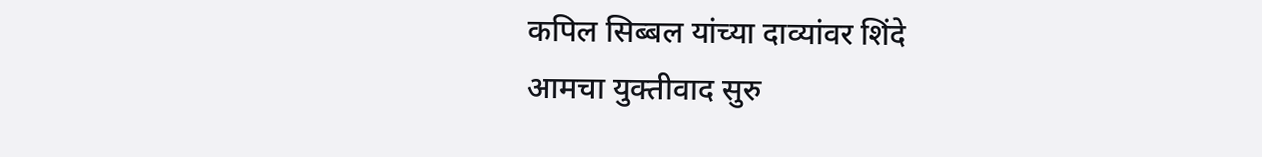कपिल सिब्बल यांच्या दाव्यांवर शिंदे
आमचा युक्तीवाद सुरु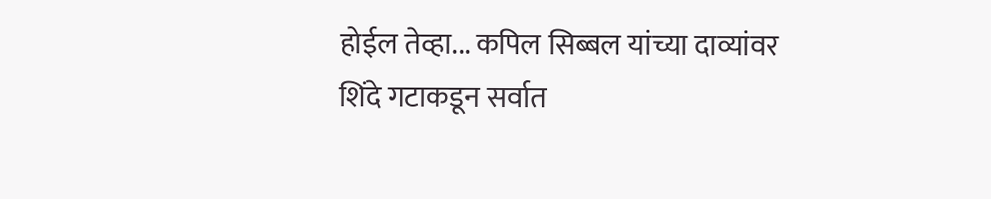होईल तेव्हा... कपिल सिब्बल यांच्या दाव्यांवर शिंदे गटाकडून सर्वात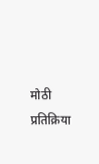मोठी प्रतिक्रिया